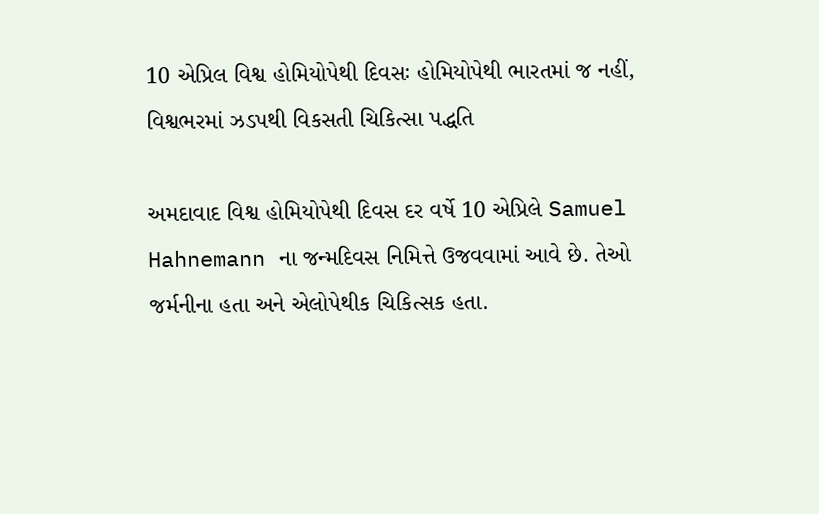10 એપ્રિલ વિશ્વ હોમિયોપેથી દિવસઃ હોમિયોપેથી ભારતમાં જ નહીં, વિશ્વભરમાં ઝડપથી વિકસતી ચિકિત્સા પદ્ધતિ

અમદાવાદ વિશ્વ હોમિયોપેથી દિવસ દર વર્ષે 10 એપ્રિલે Samuel Hahnemann ના જન્મદિવસ નિમિત્તે ઉજવવામાં આવે છે. તેઓ જર્મનીના હતા અને એલોપેથીક ચિકિત્સક હતા.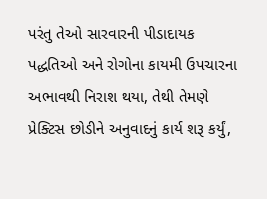પરંતુ તેઓ સારવારની પીડાદાયક પદ્ધતિઓ અને રોગોના કાયમી ઉપચારના અભાવથી નિરાશ થયા, તેથી તેમણે પ્રેક્ટિસ છોડીને અનુવાદનું કાર્ય શરૂ કર્યું,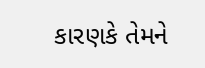કારણકે તેમને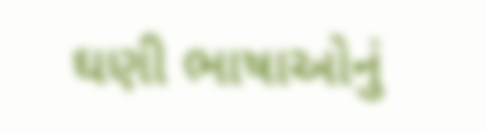ઘણી ભાષાઓનું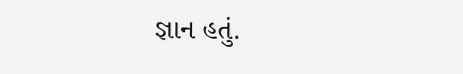જ્ઞાન હતું.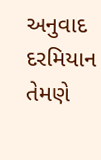અનુવાદ દરમિયાન તેમણે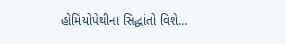હોમિયોપેથીના સિદ્ધાંતો વિશે…